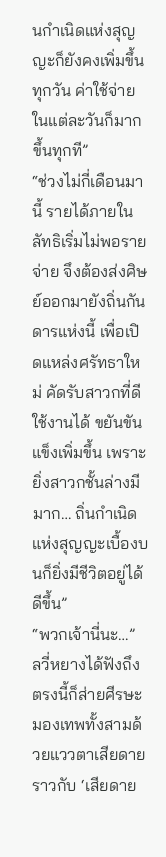นกำเนิดแห่งสุญญะก็ยังคงเพิ่มขึ้นทุกวัน ค่าใช้จ่ายในแต่ละวันก็มากขึ้นทุกที”
“ช่วงไม่กี่เดือนมานี้ รายได้ภายในลัทธิเริ่มไม่พอรายจ่าย จึงต้องส่งศิษย์ออกมายังถิ่นกันดารแห่งนี้ เพื่อเปิดแหล่งศรัทธาใหม่ คัดรับสาวกที่ดี ใช้งานได้ ขยันขันแข็งเพิ่มขึ้น เพราะยิ่งสาวกชั้นล่างมีมาก… ถิ่นกำเนิดแห่งสุญญะเบื้องบนก็ยิ่งมีชีวิตอยู่ได้ดีขึ้น”
“พวกเจ้านี่นะ…”
ลวี่หยางได้ฟังถึงตรงนี้ก็ส่ายศีรษะ มองเทพทั้งสามด้วยแววตาเสียดายราวกับ ‘เสียดาย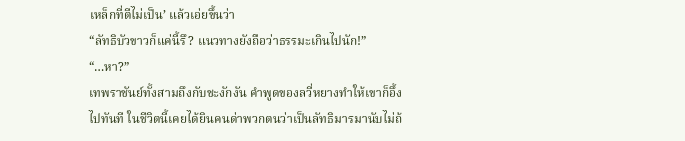เหล็กที่ตีไม่เป็น’ แล้วเอ่ยขึ้นว่า
“ลัทธิบัวขาวก็แค่นี้รึ? แนวทางยังถือว่าธรรมะเกินไปนัก!”
“…หา?”
เทพราชันย์ทั้งสามถึงกับชะงักงัน คำพูดของลวี่หยางทำให้เขาก็อึ้งไปทันที ในชีวิตนี้เคยได้ยินคนด่าพวกตนว่าเป็นลัทธิมารมานับไม่ถ้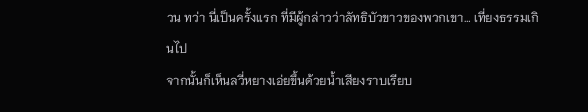วน ทว่า นี่เป็นครั้งแรก ที่มีผู้กล่าวว่าลัทธิบัวขาวของพวกเขา… เที่ยงธรรมเกินไป
จากนั้นก็เห็นลวี่หยางเอ่ยขึ้นด้วยน้ำเสียงราบเรียบ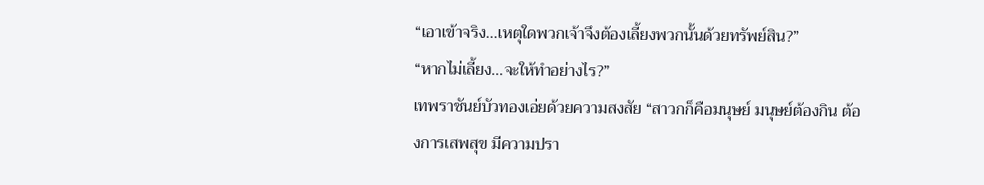“เอาเข้าจริง…เหตุใดพวกเจ้าจึงต้องเลี้ยงพวกนั้นด้วยทรัพย์สิน?”
“หากไม่เลี้ยง…จะให้ทำอย่างไร?”
เทพราชันย์บัวทองเอ่ยด้วยความสงสัย “สาวกก็คือมนุษย์ มนุษย์ต้องกิน ต้องการเสพสุข มีความปรา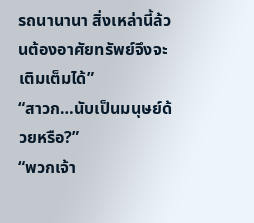รถนานานา สิ่งเหล่านี้ล้วนต้องอาศัยทรัพย์จึงจะเติมเต็มได้”
“สาวก…นับเป็นมนุษย์ด้วยหรือ?”
“พวกเจ้า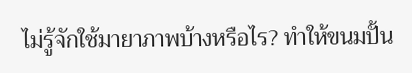ไม่รู้จักใช้มายาภาพบ้างหรือไร? ทำให้ขนมปั้น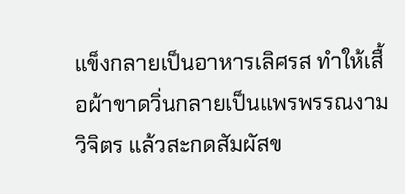แข็งกลายเป็นอาหารเลิศรส ทำให้เสื้อผ้าขาดวิ่นกลายเป็นแพรพรรณงามวิจิตร แล้วสะกดสัมผัสข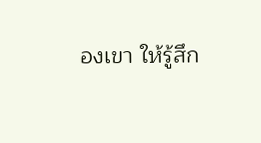องเขา ให้รู้สึก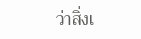ว่าสิ่งเ